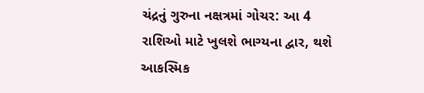ચંદ્રનું ગુરુના નક્ષત્રમાં ગોચર: આ 4 રાશિઓ માટે ખુલશે ભાગ્યના દ્વાર, થશે આકસ્મિક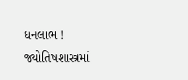ધનલાભ !
જ્યોતિષશાસ્ત્રમાં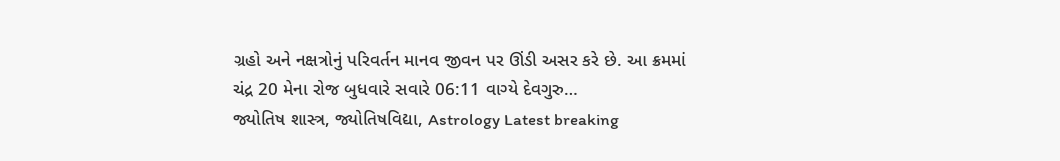ગ્રહો અને નક્ષત્રોનું પરિવર્તન માનવ જીવન પર ઊંડી અસર કરે છે. આ ક્રમમાં ચંદ્ર 20 મેના રોજ બુધવારે સવારે 06:11 વાગ્યે દેવગુરુ…
જ્યોતિષ શાસ્ત્ર, જ્યોતિષવિદ્યા, Astrology Latest breaking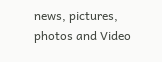news, pictures, photos and Video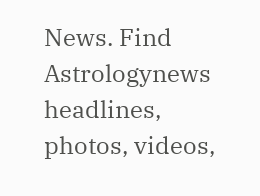News. Find Astrologynews headlines, photos, videos,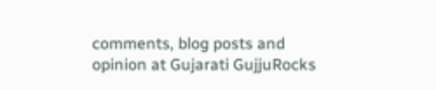comments, blog posts and opinion at Gujarati GujjuRocks